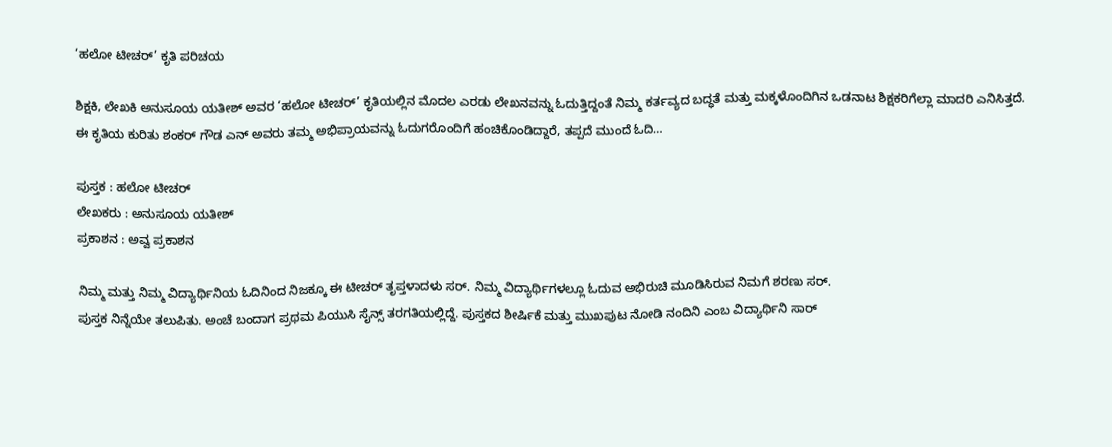‘ಹಲೋ ಟೀಚರ್’ ಕೃತಿ ಪರಿಚಯ

ಶಿಕ್ಷಕಿ, ಲೇಖಕಿ ಅನುಸೂಯ ಯತೀಶ್ ಅವರ ‘ಹಲೋ ಟೀಚರ್’ ಕೃತಿಯಲ್ಲಿನ ಮೊದಲ ಎರಡು ಲೇಖನವನ್ನು ಓದುತ್ತಿದ್ದಂತೆ ನಿಮ್ಮ ಕರ್ತವ್ಯದ ಬದ್ಧತೆ ಮತ್ತು ಮಕ್ಕಳೊಂದಿಗಿನ ಒಡನಾಟ ಶಿಕ್ಷಕರಿಗೆಲ್ಲಾ ಮಾದರಿ ಎನಿಸಿತ್ತದೆ. ಈ ಕೃತಿಯ ಕುರಿತು ಶಂಕರ್ ಗೌಡ ಎನ್ ಅವರು ತಮ್ಮ ಅಭಿಪ್ರಾಯವನ್ನು ಓದುಗರೊಂದಿಗೆ ಹಂಚಿಕೊಂಡಿದ್ದಾರೆ, ತಪ್ಪದೆ ಮುಂದೆ ಓದಿ…

ಪುಸ್ತಕ : ಹಲೋ ಟೀಚರ್
ಲೇಖಕರು : ಅನುಸೂಯ ಯತೀಶ್
ಪ್ರಕಾಶನ : ಅವ್ವ ಪ್ರಕಾಶನ

ನಿಮ್ಮ ಮತ್ತು ನಿಮ್ಮ ವಿದ್ಯಾರ್ಥಿನಿಯ ಓದಿನಿಂದ ನಿಜಕ್ಕೂ ಈ ಟೀಚರ್ ತೃಪ್ತಳಾದಳು ಸರ್. ನಿಮ್ಮ ವಿದ್ಯಾರ್ಥಿಗಳಲ್ಲೂ ಓದುವ ಅಭಿರುಚಿ ಮೂಡಿಸಿರುವ ನಿಮಗೆ ಶರಣು ಸರ್.
ಪುಸ್ತಕ ನಿನ್ನೆಯೇ ತಲುಪಿತು. ಅಂಚೆ ಬಂದಾಗ ಪ್ರಥಮ ಪಿಯುಸಿ ಸೈನ್ಸ್ ತರಗತಿಯಲ್ಲಿದ್ದೆ. ಪುಸ್ತಕದ ಶೀರ್ಷಿಕೆ ಮತ್ತು ಮುಖಪುಟ ನೋಡಿ ನಂದಿನಿ ಎಂಬ ವಿದ್ಯಾರ್ಥಿನಿ ಸಾರ್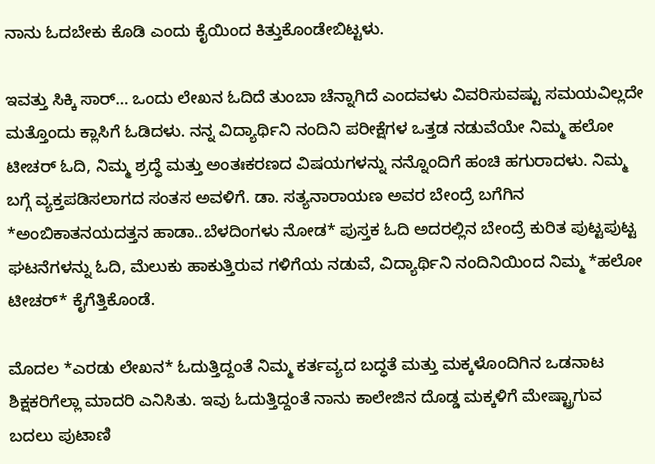ನಾನು ಓದಬೇಕು ಕೊಡಿ ಎಂದು ಕೈಯಿಂದ ಕಿತ್ತುಕೊಂಡೇಬಿಟ್ಟಳು.

ಇವತ್ತು ಸಿಕ್ಕಿ ಸಾರ್… ಒಂದು ಲೇಖನ ಓದಿದೆ ತುಂಬಾ ಚೆನ್ನಾಗಿದೆ ಎಂದವಳು ವಿವರಿಸುವಷ್ಟು ಸಮಯವಿಲ್ಲದೇ ಮತ್ತೊಂದು ಕ್ಲಾಸಿಗೆ ಓಡಿದಳು. ನನ್ನ ವಿದ್ಯಾರ್ಥಿನಿ ನಂದಿನಿ ಪರೀಕ್ಷೆಗಳ ಒತ್ತಡ ನಡುವೆಯೇ ನಿಮ್ಮ ಹಲೋ ಟೀಚರ್ ಓದಿ, ನಿಮ್ಮ ಶ್ರದ್ಧೆ ಮತ್ತು ಅಂತಃಕರಣದ ವಿಷಯಗಳನ್ನು ನನ್ನೊಂದಿಗೆ ಹಂಚಿ ಹಗುರಾದಳು. ನಿಮ್ಮ ಬಗ್ಗೆ ವ್ಯಕ್ತಪಡಿಸಲಾಗದ ಸಂತಸ ಅವಳಿಗೆ. ಡಾ. ಸತ್ಯನಾರಾಯಣ ಅವರ ಬೇಂದ್ರೆ ಬಗೆಗಿನ *ಅಂಬಿಕಾತನಯದತ್ತನ ಹಾಡಾ..ಬೆಳದಿಂಗಳು ನೋಡ* ಪುಸ್ತಕ ಓದಿ ಅದರಲ್ಲಿನ ಬೇಂದ್ರೆ ಕುರಿತ ಪುಟ್ಟಪುಟ್ಟ ಘಟನೆಗಳನ್ನು ಓದಿ, ಮೆಲುಕು ಹಾಕುತ್ತಿರುವ ಗಳಿಗೆಯ ನಡುವೆ, ವಿದ್ಯಾರ್ಥಿನಿ ನಂದಿನಿಯಿಂದ ನಿಮ್ಮ *ಹಲೋ ಟೀಚರ್* ಕೈಗೆತ್ತಿಕೊಂಡೆ.

ಮೊದಲ *ಎರಡು ಲೇಖನ* ಓದುತ್ತಿದ್ದಂತೆ ನಿಮ್ಮ ಕರ್ತವ್ಯದ ಬದ್ಧತೆ ಮತ್ತು ಮಕ್ಕಳೊಂದಿಗಿನ ಒಡನಾಟ ಶಿಕ್ಷಕರಿಗೆಲ್ಲಾ ಮಾದರಿ ಎನಿಸಿತು. ಇವು ಓದುತ್ತಿದ್ದಂತೆ ನಾನು ಕಾಲೇಜಿನ ದೊಡ್ಡ ಮಕ್ಕಳಿಗೆ ಮೇಷ್ಟ್ರಾಗುವ ಬದಲು ಪುಟಾಣಿ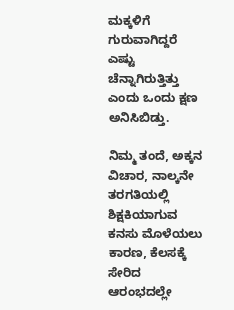ಮಕ್ಕಳಿಗೆ ಗುರುವಾಗಿದ್ದರೆ ಎಷ್ಟು ಚೆನ್ನಾಗಿರುತ್ತಿತ್ತು ಎಂದು ಒಂದು ಕ್ಷಣ ಅನಿಸಿಬಿಡ್ತು.

ನಿಮ್ಮ ತಂದೆ, ಅಕ್ಕನ ವಿಚಾರ, ನಾಲ್ಕನೇ ತರಗತಿಯಲ್ಲಿ ಶಿಕ್ಷಕಿಯಾಗುವ ಕನಸು ಮೊಳೆಯಲು ಕಾರಣ, ಕೆಲಸಕ್ಕೆ ಸೇರಿದ ಆರಂಭದಲ್ಲೇ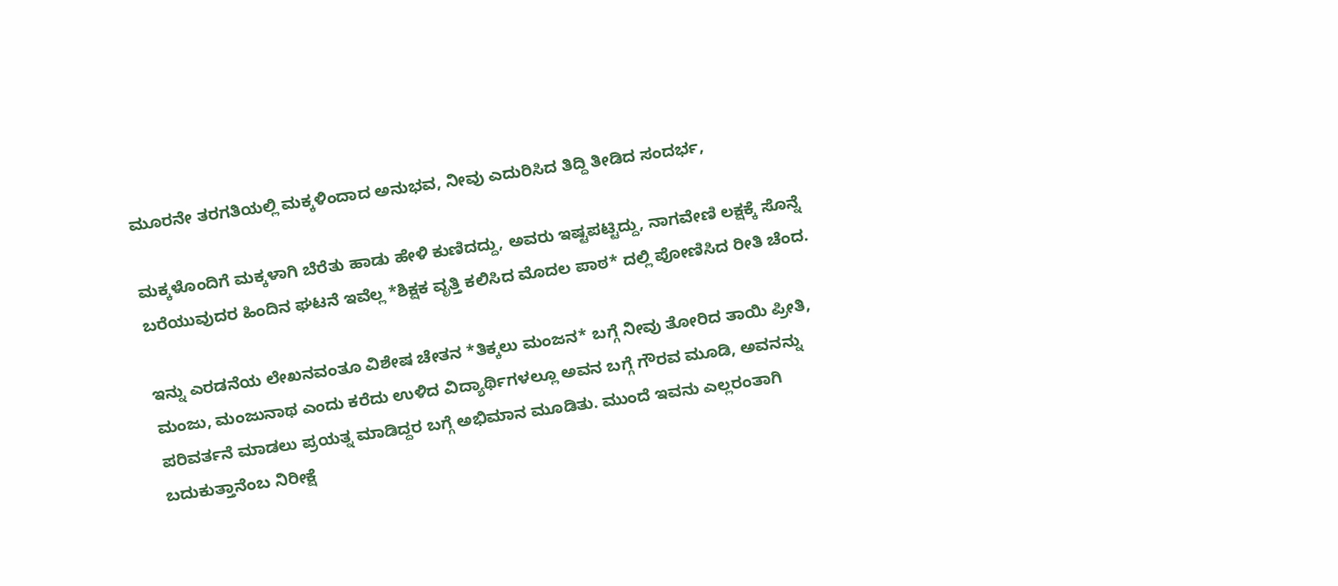ಮೂರನೇ ತರಗತಿಯಲ್ಲಿ ಮಕ್ಕಳಿಂದಾದ ಅನುಭವ, ನೀವು ಎದುರಿಸಿದ ತಿದ್ದಿ ತೀಡಿದ ಸಂದರ್ಭ,

ಮಕ್ಕಳೊಂದಿಗೆ ಮಕ್ಕಳಾಗಿ ಬೆರೆತು ಹಾಡು ಹೇಳಿ ಕುಣಿದದ್ದು, ಅವರು ಇಷ್ಟಪಟ್ಟಿದ್ದು, ನಾಗವೇಣಿ ಲಕ್ಷಕ್ಕೆ ಸೊನ್ನೆ ಬರೆಯುವುದರ ಹಿಂದಿನ ಘಟನೆ ಇವೆಲ್ಲ *ಶಿಕ್ಷಕ ವೃತ್ತಿ ಕಲಿಸಿದ ಮೊದಲ ಪಾಠ* ದಲ್ಲಿ ಪೋಣಿಸಿದ ರೀತಿ ಚೆಂದ.

ಇನ್ನು ಎರಡನೆಯ ಲೇಖನವಂತೂ ವಿಶೇಷ ಚೇತನ *ತಿಕ್ಕಲು ಮಂಜನ* ಬಗ್ಗೆ ನೀವು ತೋರಿದ ತಾಯಿ ಪ್ರೀತಿ, ಮಂಜು, ಮಂಜುನಾಥ ಎಂದು ಕರೆದು ಉಳಿದ ವಿದ್ಯಾರ್ಥಿಗಳಲ್ಲೂ ಅವನ ಬಗ್ಗೆ ಗೌರವ ಮೂಡಿ, ಅವನನ್ನು ಪರಿವರ್ತನೆ ಮಾಡಲು ಪ್ರಯತ್ನ ಮಾಡಿದ್ದರ ಬಗ್ಗೆ ಅಭಿಮಾನ ಮೂಡಿತು. ಮುಂದೆ ಇವನು ಎಲ್ಲರಂತಾಗಿ ಬದುಕುತ್ತಾನೆಂಬ ನಿರೀಕ್ಷೆ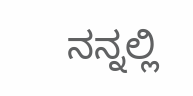ನನ್ನಲ್ಲಿ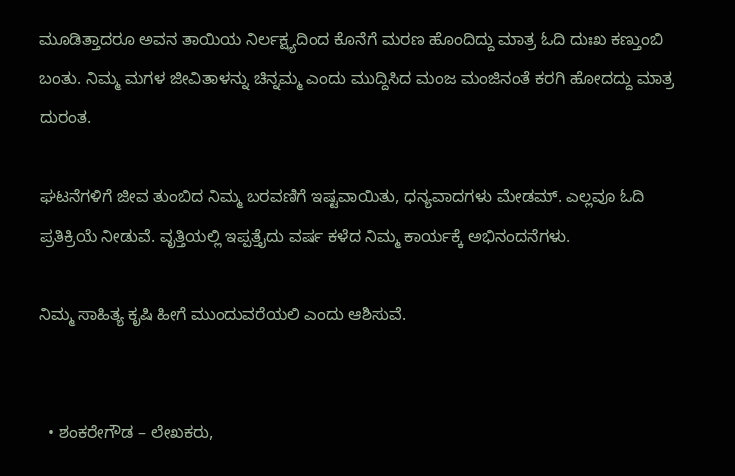ಮೂಡಿತ್ತಾದರೂ ಅವನ ತಾಯಿಯ ನಿರ್ಲಕ್ಷ್ಯದಿಂದ ಕೊನೆಗೆ ಮರಣ ಹೊಂದಿದ್ದು ಮಾತ್ರ ಓದಿ ದುಃಖ ಕಣ್ತುಂಬಿ ಬಂತು. ನಿಮ್ಮ ಮಗಳ ಜೀವಿತಾಳನ್ನು ಚಿನ್ನಮ್ಮ ಎಂದು ಮುದ್ದಿಸಿದ ಮಂಜ ಮಂಜಿನಂತೆ ಕರಗಿ ಹೋದದ್ದು ಮಾತ್ರ ದುರಂತ.

ಘಟನೆಗಳಿಗೆ ಜೀವ ತುಂಬಿದ ನಿಮ್ಮ ಬರವಣಿಗೆ ಇಷ್ಟವಾಯಿತು, ಧನ್ಯವಾದಗಳು ಮೇಡಮ್. ಎಲ್ಲವೂ ಓದಿ ಪ್ರತಿಕ್ರಿಯೆ ನೀಡುವೆ. ವೃತ್ತಿಯಲ್ಲಿ ಇಪ್ಪತ್ತೈದು ವರ್ಷ ಕಳೆದ ನಿಮ್ಮ ಕಾರ್ಯಕ್ಕೆ ಅಭಿನಂದನೆಗಳು.

ನಿಮ್ಮ ಸಾಹಿತ್ಯ ಕೃಷಿ ಹೀಗೆ ಮುಂದುವರೆಯಲಿ ಎಂದು ಆಶಿಸುವೆ.


  • ಶಂಕರೇಗೌಡ – ಲೇಖಕರು,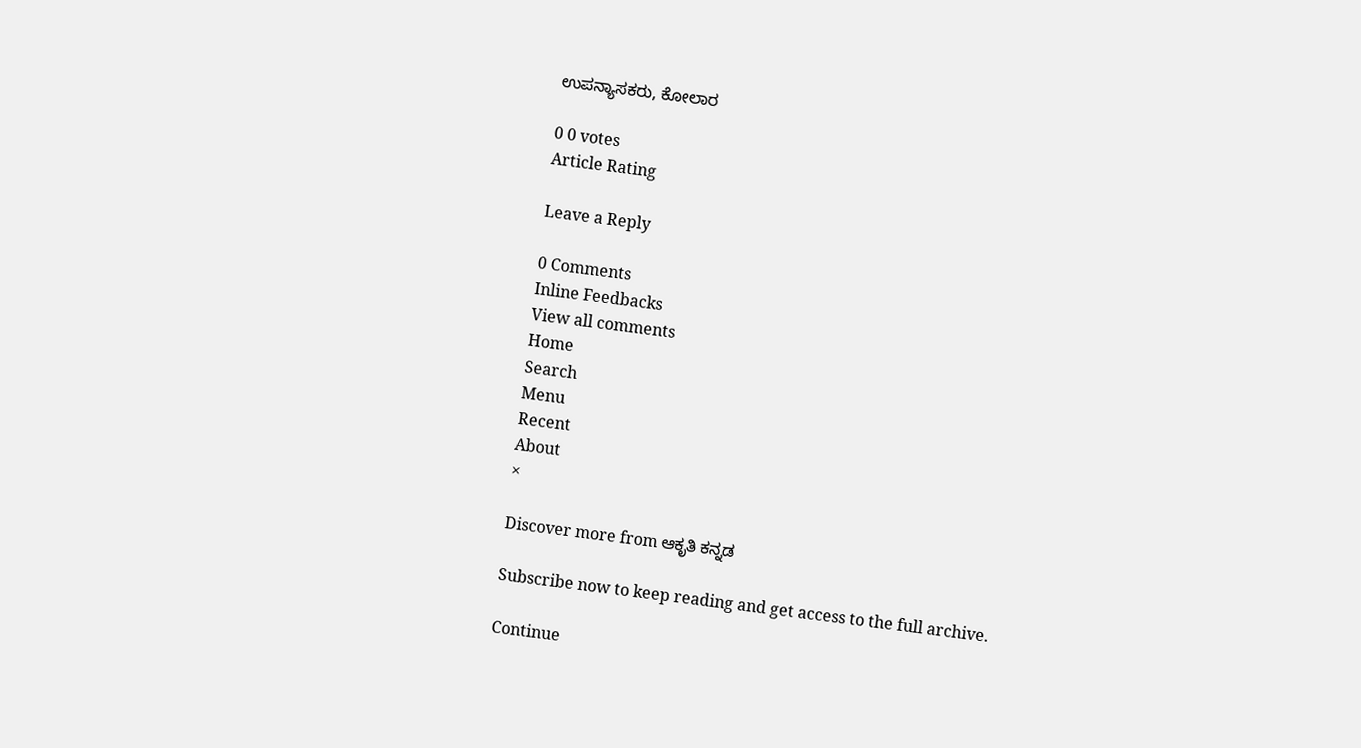ಉಪನ್ಯಾಸಕರು, ಕೋಲಾರ

0 0 votes
Article Rating

Leave a Reply

0 Comments
Inline Feedbacks
View all comments
Home
Search
Menu
Recent
About
×

Discover more from ಆಕೃತಿ ಕನ್ನಡ

Subscribe now to keep reading and get access to the full archive.

Continue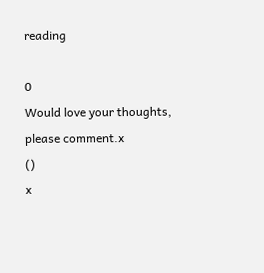reading

0
Would love your thoughts, please comment.x
()
x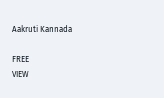Aakruti Kannada

FREE
VIEW